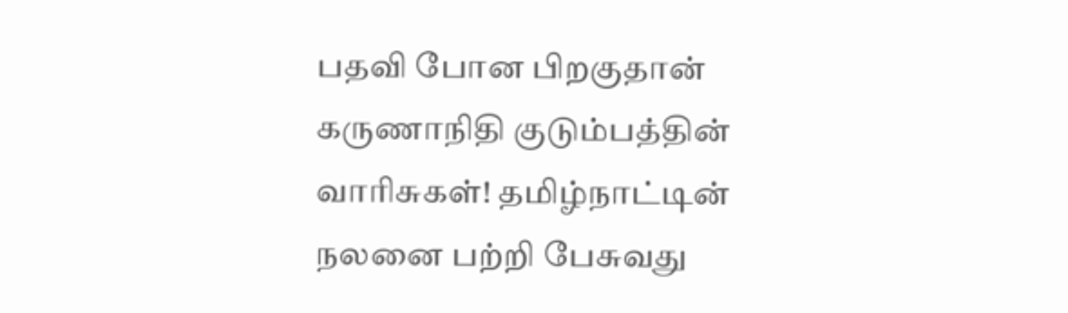பதவி போன பிறகுதான் கருணாநிதி குடும்பத்தின் வாரிசுகள்! தமிழ்நாட்டின் நலனை பற்றி பேசுவது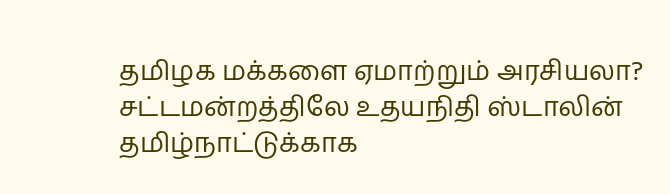தமிழக மக்களை ஏமாற்றும் அரசியலா?
சட்டமன்றத்திலே உதயநிதி ஸ்டாலின் தமிழ்நாட்டுக்காக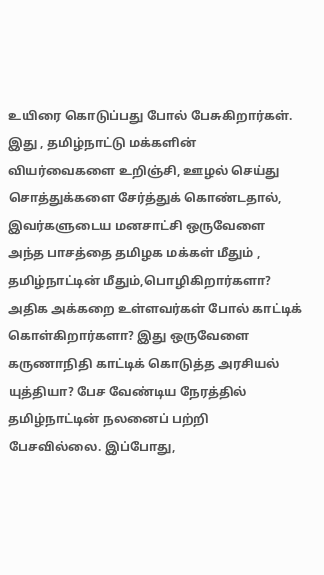உயிரை கொடுப்பது போல் பேசுகிறார்கள். இது , தமிழ்நாட்டு மக்களின் வியர்வைகளை உறிஞ்சி, ஊழல் செய்து சொத்துக்களை சேர்த்துக் கொண்டதால், இவர்களுடைய மனசாட்சி ஒருவேளை அந்த பாசத்தை தமிழக மக்கள் மீதும் , தமிழ்நாட்டின் மீதும்,பொழிகிறார்களா? அதிக அக்கறை உள்ளவர்கள் போல் காட்டிக் கொள்கிறார்களா? இது ஒருவேளை கருணாநிதி காட்டிக் கொடுத்த அரசியல் யுத்தியா? பேச வேண்டிய நேரத்தில் தமிழ்நாட்டின் நலனைப் பற்றி பேசவில்லை. இப்போது,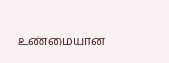உண்மையான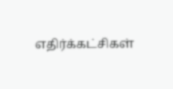எதிர்க்கட்சிகள்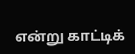என்று காட்டிக்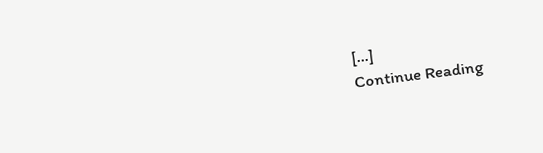[…]
Continue Reading